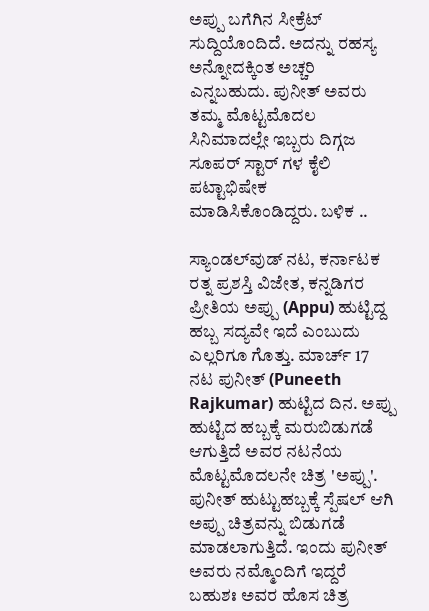ಅಪ್ಪು ಬಗೆಗಿನ ಸೀಕ್ರೆಟ್ ಸುದ್ದಿಯೊಂದಿದೆ. ಅದನ್ನು ರಹಸ್ಯ ಅನ್ನೋದಕ್ಕಿಂತ ಅಚ್ಚರಿ ಎನ್ನಬಹುದು. ಪುನೀತ್ ಅವರು ತಮ್ಮ ಮೊಟ್ಟಮೊದಲ ಸಿನಿಮಾದಲ್ಲೇ ಇಬ್ಬರು ದಿಗ್ಗಜ ಸೂಪರ್ ಸ್ಟಾರ್ ಗಳ ಕೈಲಿ ಪಟ್ಟಾಭಿಷೇಕ ಮಾಡಿಸಿಕೊಂಡಿದ್ದರು. ಬಳಿಕ ..

ಸ್ಯಾಂಡಲ್‌ವುಡ್ ನಟ, ಕರ್ನಾಟಕ ರತ್ನ ಪ್ರಶಸ್ತಿ ವಿಜೇತ, ಕನ್ನಡಿಗರ ಪ್ರೀತಿಯ ಅಪ್ಪು (Appu) ಹುಟ್ಟಿದ್ದ ಹಬ್ಬ ಸದ್ಯವೇ ಇದೆ ಎಂಬುದು ಎಲ್ಲರಿಗೂ ಗೊತ್ತು. ಮಾರ್ಚ್ 17 ನಟ ಪುನೀತ್ (Puneeth Rajkumar) ಹುಟ್ಟಿದ ದಿನ. ಅಪ್ಪು ಹುಟ್ಟಿದ ಹಬ್ಬಕ್ಕೆ ಮರುಬಿಡುಗಡೆ ಆಗುತ್ತಿದೆ ಅವರ ನಟನೆಯ ಮೊಟ್ಟಮೊದಲನೇ ಚಿತ್ರ 'ಅಪ್ಪು'. ಪುನೀತ್ ಹುಟ್ಟುಹಬ್ಬಕ್ಕೆ ಸ್ಪೆಷಲ್‌ ಆಗಿ ಅಪ್ಪು ಚಿತ್ರವನ್ನು ಬಿಡುಗಡೆ ಮಾಡಲಾಗುತ್ತಿದೆ. ಇಂದು ಪುನೀತ್ ಅವರು ನಮ್ಮೊಂದಿಗೆ ಇದ್ದರೆ ಬಹುಶಃ ಅವರ ಹೊಸ ಚಿತ್ರ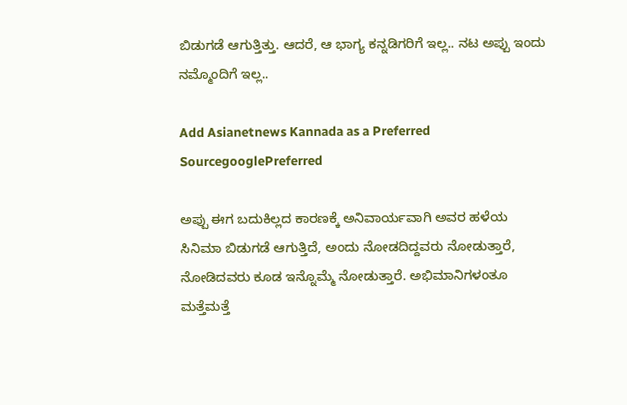ಬಿಡುಗಡೆ ಆಗುತ್ತಿತ್ತು. ಆದರೆ, ಆ ಭಾಗ್ಯ ಕನ್ನಡಿಗರಿಗೆ ಇಲ್ಲ.. ನಟ ಅಪ್ಪು ಇಂದು ನಮ್ಮೊಂದಿಗೆ ಇಲ್ಲ..

Add Asianetnews Kannada as a Preferred SourcegooglePreferred

ಅಪ್ಪು ಈಗ ಬದುಕಿಲ್ಲದ ಕಾರಣಕ್ಕೆ ಅನಿವಾರ್ಯವಾಗಿ ಅವರ ಹಳೆಯ ಸಿನಿಮಾ ಬಿಡುಗಡೆ ಆಗುತ್ತಿದೆ, ಅಂದು ನೋಡದಿದ್ದವರು ನೋಡುತ್ತಾರೆ, ನೋಡಿದವರು ಕೂಡ ಇನ್ನೊಮ್ಮೆ ನೋಡುತ್ತಾರೆ. ಅಭಿಮಾನಿಗಳಂತೂ ಮತ್ತೆಮತ್ತೆ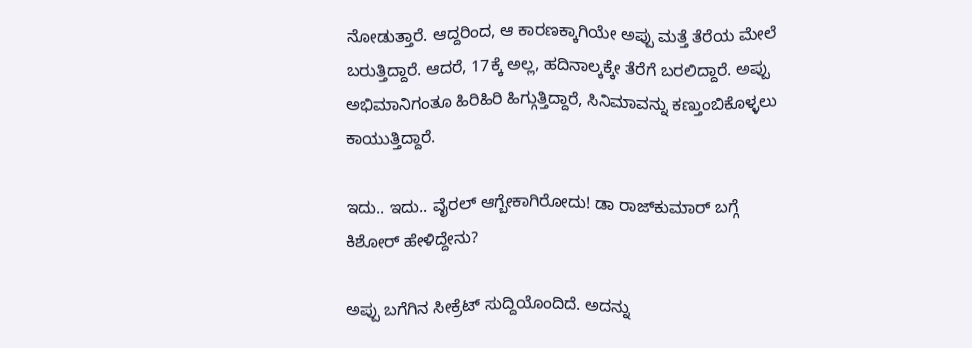ನೋಡುತ್ತಾರೆ. ಆದ್ದರಿಂದ, ಆ ಕಾರಣಕ್ಕಾಗಿಯೇ ಅಪ್ಪು ಮತ್ತೆ ತೆರೆಯ ಮೇಲೆ ಬರುತ್ತಿದ್ದಾರೆ. ಆದರೆ, 17ಕ್ಕೆ ಅಲ್ಲ, ಹದಿನಾಲ್ಕಕ್ಕೇ ತೆರೆಗೆ ಬರಲಿದ್ದಾರೆ. ಅಪ್ಪು ಅಭಿಮಾನಿಗಂತೂ ಹಿರಿಹಿರಿ ಹಿಗ್ಗುತ್ತಿದ್ದಾರೆ, ಸಿನಿಮಾವನ್ನು ಕಣ್ತುಂಬಿಕೊಳ್ಳಲು ಕಾಯುತ್ತಿದ್ದಾರೆ.

ಇದು.. ಇದು.. ವೈರಲ್‌ ಆಗ್ಬೇಕಾಗಿರೋದು! ಡಾ ರಾಜ್‌ಕುಮಾರ್‌ ಬಗ್ಗೆ ಕಿಶೋರ್‌ ಹೇಳಿದ್ದೇನು?

ಅಪ್ಪು ಬಗೆಗಿನ ಸೀಕ್ರೆಟ್ ಸುದ್ದಿಯೊಂದಿದೆ. ಅದನ್ನು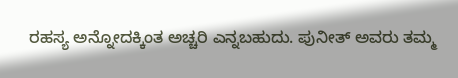ರಹಸ್ಯ ಅನ್ನೋದಕ್ಕಿಂತ ಅಚ್ಚರಿ ಎನ್ನಬಹುದು. ಪುನೀತ್ ಅವರು ತಮ್ಮ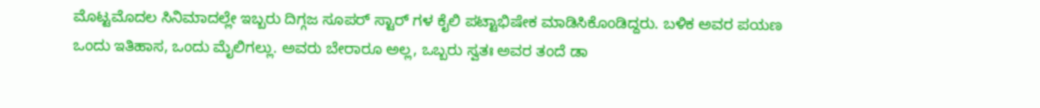ಮೊಟ್ಟಮೊದಲ ಸಿನಿಮಾದಲ್ಲೇ ಇಬ್ಬರು ದಿಗ್ಗಜ ಸೂಪರ್ ಸ್ಟಾರ್ ಗಳ ಕೈಲಿ ಪಟ್ಟಾಭಿಷೇಕ ಮಾಡಿಸಿಕೊಂಡಿದ್ದರು. ಬಳಿಕ ಅವರ ಪಯಣ ಒಂದು ಇತಿಹಾಸ, ಒಂದು ಮೈಲಿಗಲ್ಲು. ಅವರು ಬೇರಾರೂ ಅಲ್ಲ, ಒಬ್ಬರು ಸ್ವತಃ ಅವರ ತಂದೆ ಡಾ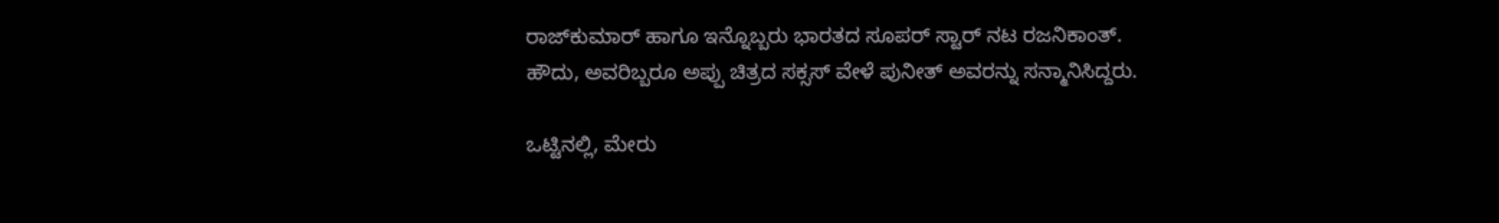ರಾಜ್‌ಕುಮಾರ್ ಹಾಗೂ ಇನ್ನೊಬ್ಬರು ಭಾರತದ ಸೂಪರ್ ಸ್ಟಾರ್ ನಟ ರಜನಿಕಾಂತ್. ಹೌದು, ಅವರಿಬ್ಬರೂ ಅಪ್ಪು ಚಿತ್ರದ ಸಕ್ಸಸ್ ವೇಳೆ ಪುನೀತ್ ಅವರನ್ನು ಸನ್ಮಾನಿಸಿದ್ದರು.

ಒಟ್ಟಿನಲ್ಲಿ, ಮೇರು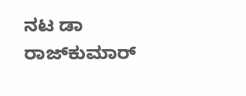ನಟ ಡಾ ರಾಜ್‌ಕುಮಾರ್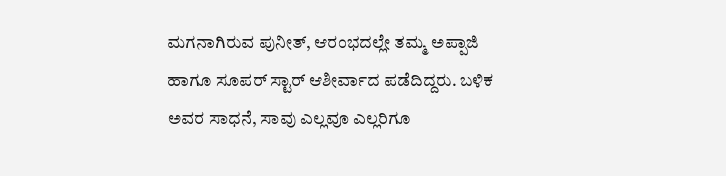ಮಗನಾಗಿರುವ ಪುನೀತ್, ಆರಂಭದಲ್ಲೇ ತಮ್ಮ ಅಪ್ಪಾಜಿ ಹಾಗೂ ಸೂಪರ್ ಸ್ಟಾರ್ ಆಶೀರ್ವಾದ ಪಡೆದಿದ್ದರು. ಬಳಿಕ ಅವರ ಸಾಧನೆ, ಸಾವು ಎಲ್ಲವೂ ಎಲ್ಲರಿಗೂ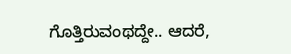ಗೊತ್ತಿರುವಂಥದ್ದೇ.. ಆದರೆ,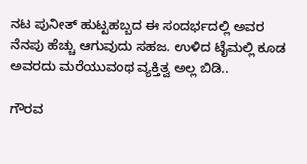ನಟ ಪುನೀತ್ ಹುಟ್ಟಹಬ್ಬದ ಈ ಸಂದರ್ಭದಲ್ಲಿ ಅವರ ನೆನಪು ಹೆಚ್ಚು ಆಗುವುದು ಸಹಜ. ಉಳಿದ ಟೈಮಲ್ಲಿ ಕೂಡ ಅವರದು ಮರೆಯುವಂಥ ವ್ಯಕ್ತಿತ್ವ ಅಲ್ಲ ಬಿಡಿ..

ಗೌರವ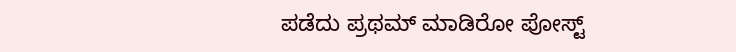ಪಡೆದು ಪ್ರಥಮ್ ಮಾಡಿರೋ ಪೋಸ್ಟ್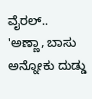ವೈರಲ್.. 'ಅಣ್ಣಾ, ಬಾಸು ಅನ್ನೋಕು ದುಡ್ಡು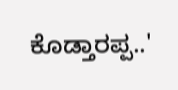ಕೊಡ್ತಾರಪ್ಪ..'